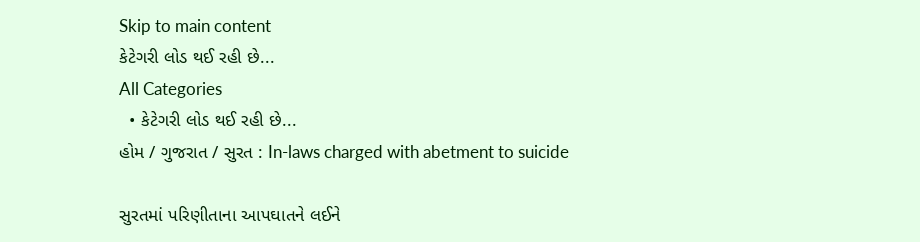Skip to main content
કેટેગરી લોડ થઈ રહી છે...
All Categories
  • કેટેગરી લોડ થઈ રહી છે...
હોમ / ગુજરાત / સુરત : In-laws charged with abetment to suicide

સુરતમાં પરિણીતાના આપઘાતને લઈને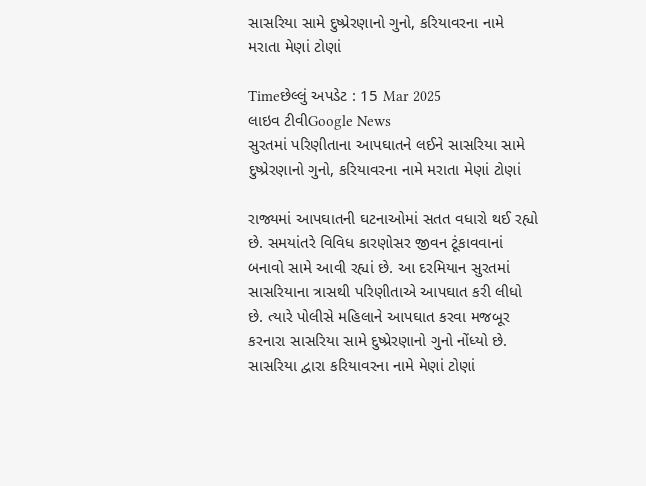સાસરિયા સામે દુષ્પ્રેરણાનો ગુનો, કરિયાવરના નામે મરાતા મેણાં ટોણાં

Timeછેલ્લું અપડેટ : 15 Mar 2025
લાઇવ ટીવીGoogle News
સુરતમાં પરિણીતાના આપઘાતને લઈને સાસરિયા સામે દુષ્પ્રેરણાનો ગુનો, કરિયાવરના નામે મરાતા મેણાં ટોણાં

રાજ્યમાં આપઘાતની ઘટનાઓમાં સતત વધારો થઈ રહ્યો છે. સમયાંતરે વિવિધ કારણોસર જીવન ટૂંકાવવાનાં બનાવો સામે આવી રહ્યાં છે. આ દરમિયાન સુરતમાં સાસરિયાના ત્રાસથી પરિણીતાએ આપઘાત કરી લીધો છે. ત્યારે પોલીસે મહિલાને આપઘાત કરવા મજબૂર કરનારા સાસરિયા સામે દુષ્પ્રેરણાનો ગુનો નોંધ્યો છે. સાસરિયા દ્વારા કરિયાવરના નામે મેણાં ટોણાં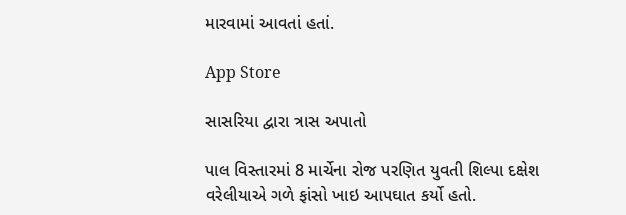મારવામાં આવતાં હતાં.

App Store

સાસરિયા દ્વારા ત્રાસ અપાતો

પાલ વિસ્તારમાં 8 માર્ચેના રોજ પરણિત યુવતી શિલ્પા દક્ષેશ વરેલીયાએ ગળે ફાંસો ખાઇ આપઘાત કર્યો હતો.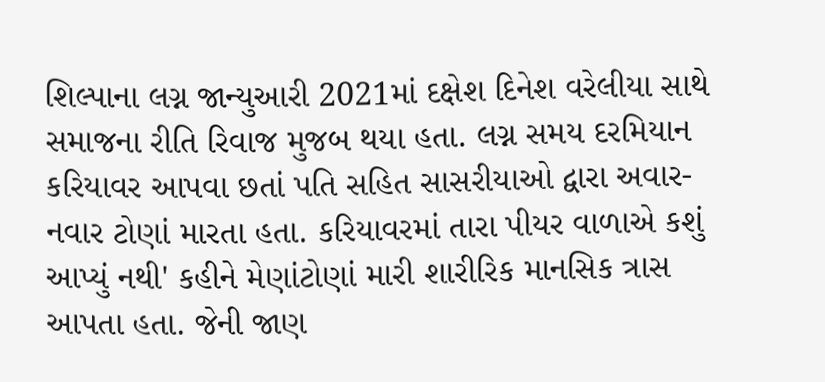શિલ્પાના લગ્ન જાન્યુઆરી 2021માં દક્ષેશ દિનેશ વરેલીયા સાથે સમાજના રીતિ રિવાજ મુજબ થયા હતા. લગ્ન સમય દરમિયાન કરિયાવર આપવા છતાં પતિ સહિત સાસરીયાઓ દ્વારા અવાર-નવાર ટોણાં મારતા હતા. કરિયાવરમાં તારા પીયર વાળાએ કશું આપ્યું નથી' કહીને મેણાંટોણાં મારી શારીરિક માનસિક ત્રાસ આપતા હતા. જેની જાણ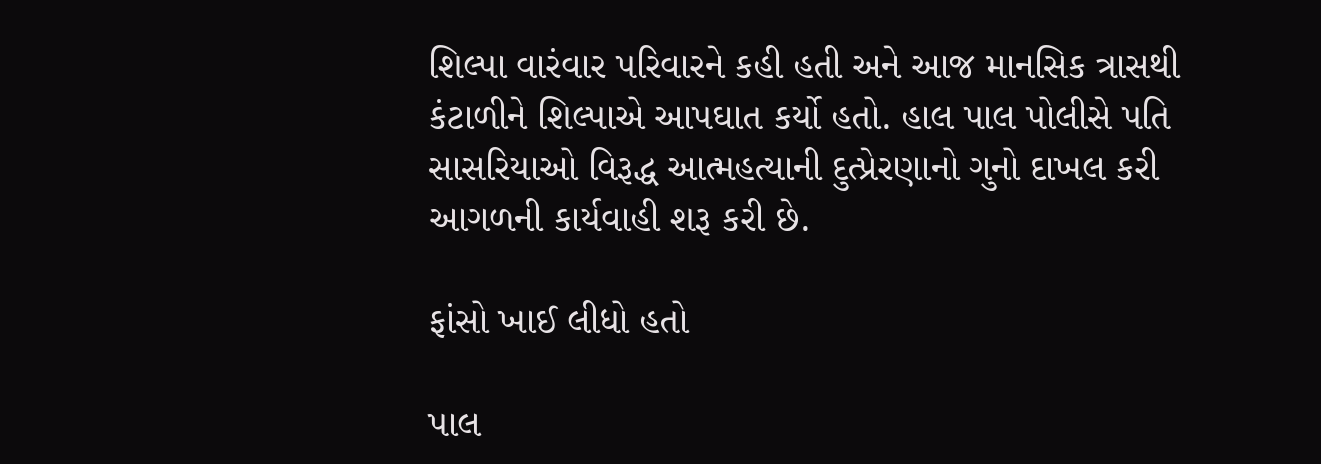શિલ્પા વારંવાર પરિવારને કહી હતી અને આજ માનસિક ત્રાસથી કંટાળીને શિલ્પાએ આપઘાત કર્યો હતો. હાલ પાલ પોલીસે પતિ સાસરિયાઓ વિરૂદ્ધ આત્મહત્યાની દુત્પ્રેરણાનો ગુનો દાખલ કરી આગળની કાર્યવાહી શરૂ કરી છે.

ફાંસો ખાઈ લીધો હતો

પાલ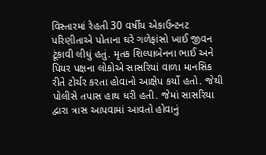વિસ્તારમાં રેહતી 30 વર્ષીય એકાઉન્ટનટ પરિણીતાએ પોતાના ઘરે ગળેફાંસો ખાઈ જીવન ટૂંકાવી લીધું હતું. મૃતક શિલ્પાબેનના ભાઈ અને પિયર પક્ષના લોકોએ સાસરિયાં વાળા માનસિક રીતે ટોર્ચર કરતા હોવાનો આક્ષેપ કર્યો હતો. જેથી પોલીસે તપાસ હાથ ધરી હતી. જેમાં સાસરિયા દ્વારા ત્રાસ આપવામાં આવતો હોવાનું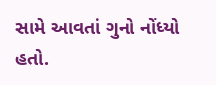સામે આવતાં ગુનો નોંધ્યો હતો.